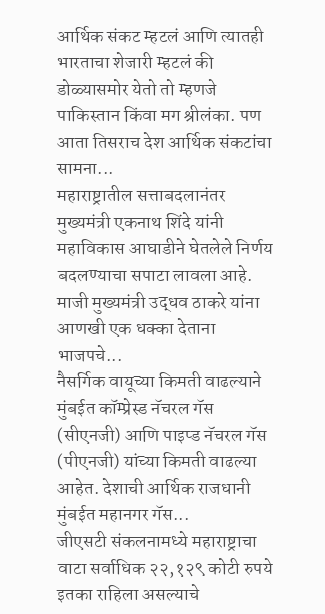आर्थिक संकट म्हटलं आणि त्यातही भारताचा शेजारी म्हटलं की डोळ्यासमोर येतो तो म्हणजे पाकिस्तान किंवा मग श्रीलंका. पण आता तिसराच देश आर्थिक संकटांचा सामना...
महाराष्ट्रातील सत्ताबदलानंतर मुख्यमंत्री एकनाथ शिंदे यांनी महाविकास आघाडीने घेतलेले निर्णय बदलण्याचा सपाटा लावला आहे. माजी मुख्यमंत्री उद्धव ठाकरे यांना आणखी एक धक्का देताना भाजपचे...
नैसर्गिक वायूच्या किमती वाढल्याने मुंबईत कॉम्प्रेस्ड नॅचरल गॅस (सीएनजी) आणि पाइप्ड नॅचरल गॅस (पीएनजी) यांच्या किमती वाढल्या आहेत. देशाची आर्थिक राजधानी मुंबईत महानगर गॅस...
जीएसटी संकलनामध्ये महाराष्ट्राचा वाटा सर्वाधिक २२,१२९ कोटी रुपये इतका राहिला असल्याचे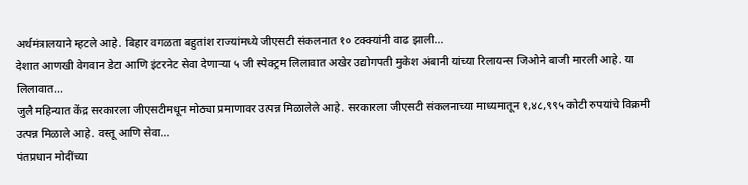अर्थमंत्रालयाने म्हटले आहे. बिहार वगळता बहुतांश राज्यांमध्ये जीएसटी संकलनात १० टक्क्यांनी वाढ झाली...
देशात आणखी वेगवान डेटा आणि इंटरनेट सेवा देणाऱ्या ५ जी स्पेक्ट्रम लिलावात अखेर उद्योगपती मुकेश अंबानी यांच्या रिलायन्स जिओने बाजी मारली आहे. या लिलावात...
जुलै महिन्यात केंद्र सरकारला जीएसटीमधून मोठ्या प्रमाणावर उत्पन्न मिळालेले आहे. सरकारला जीएसटी संकलनाच्या माध्यमातून १,४८,९९५ कोटी रुपयांचे विक्रमी उत्पन्न मिळाले आहे. वस्तू आणि सेवा...
पंतप्रधान मोदींच्या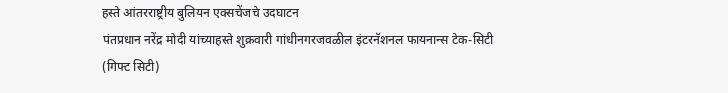हस्ते आंतरराष्ट्रीय बुलियन एक्सचेंजचे उदघाटन
पंतप्रधान नरेंद्र मोदी यांच्याहस्ते शुक्रवारी गांधीनगरजवळील इंटरनॅशनल फायनान्स टेक-सिटी (गिफ्ट सिटी)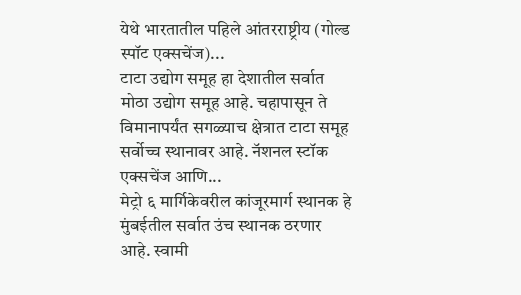येथे भारतातील पहिले आंतरराष्ट्रीय (गोल्ड स्पॉट एक्सचेंज)...
टाटा उद्योग समूह हा देशातील सर्वात मोठा उद्योग समूह आहे. चहापासून ते विमानापर्यंत सगळ्याच क्षेत्रात टाटा समूह सर्वोच्च स्थानावर आहे. नॅशनल स्टॉक एक्सचेंज आणि...
मेट्रो ६ मार्गिकेवरील कांजूरमार्ग स्थानक हे मुंबईतील सर्वात उंच स्थानक ठरणार आहे. स्वामी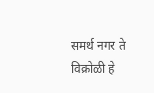समर्थ नगर ते विक्रोळी हे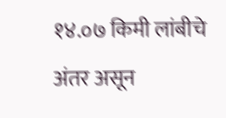१४.०७ किमी लांबीचे अंतर असून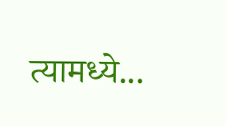त्यामध्ये...